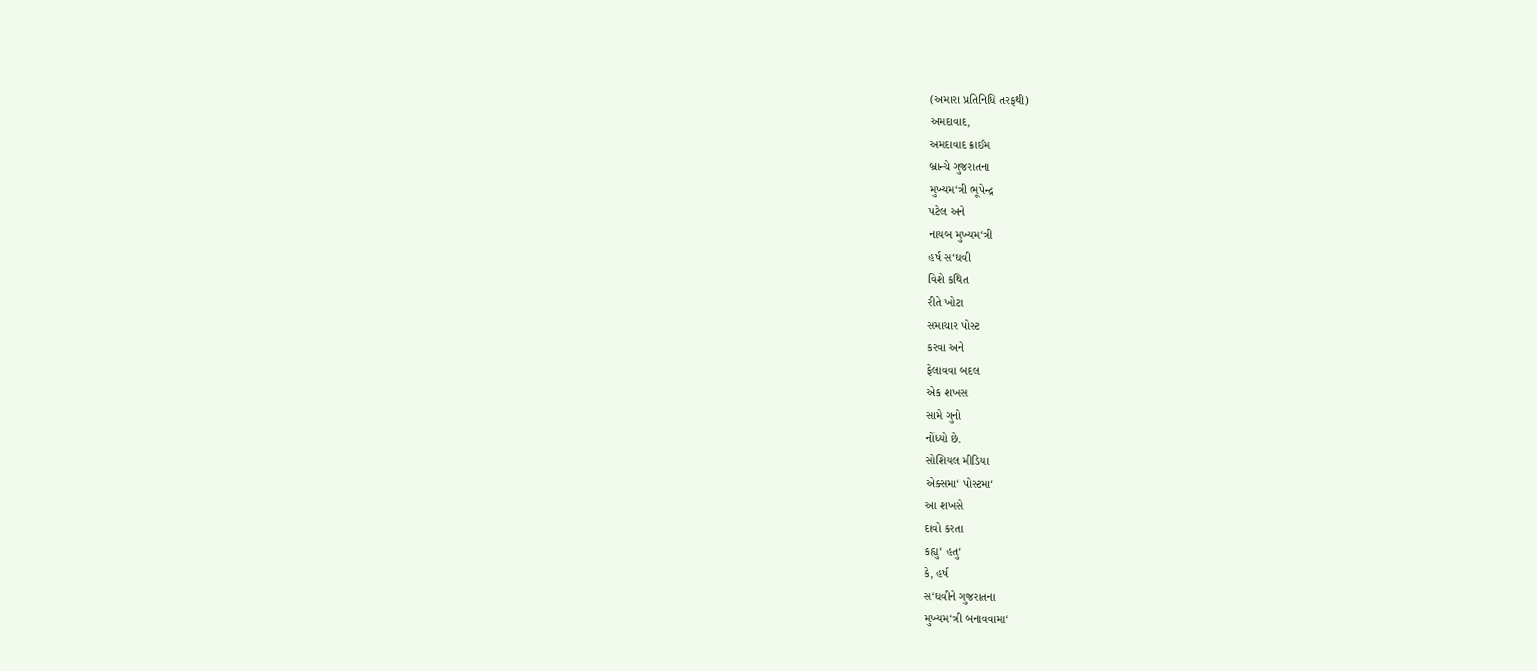(અમારા પ્રતિનિધિ તરફથી)
અમદાવાદ,
અમદાવાદ ક્રાઈમ
બ્રાન્ચે ગુજરાતના
મુખ્યમ‘ત્રી ભૂપેન્દ્ર
પટેલ અને
નાયબ મુખ્યમ‘ત્રી
હર્ષ સ‘ઘવી
વિશે કથિત
રીતે ખોટા
સમાચાર પોસ્ટ
કરવા અને
ફેલાવવા બદલ
એક શખસ
સામે ગુનો
નોંધ્યો છે.
સોશિયલ મીડિયા
એક્સમા‘ પોસ્ટમા‘
આ શખસે
દાવો કરતા
કહ્યુ‘ હતુ‘
કે, હર્ષ
સ‘ઘવીને ગુજરાતના
મુખ્યમ‘ત્રી બનાવવામા‘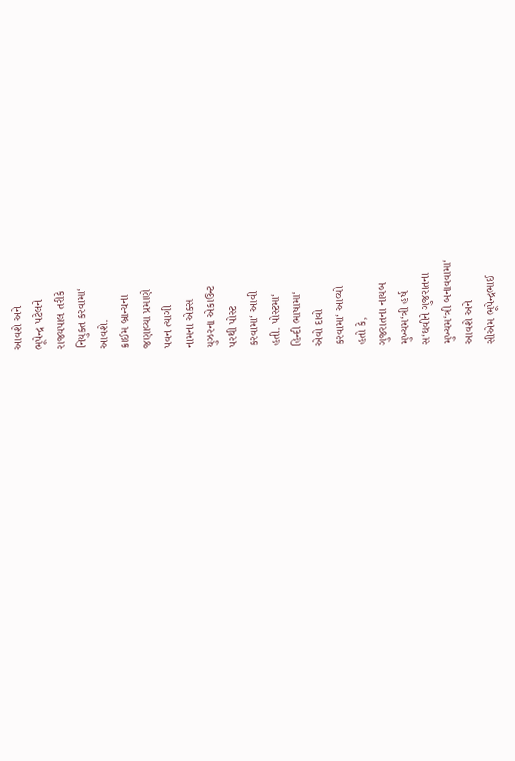આવશે અને
ભૂપેન્દ્ર પટેલને
રાજ્યપાલ તરીકે
નિયુક્ત કરવામા‘
આવશે.
ક્રાઈમ બ્રાન્ચના
જણાવ્યા પ્રમાણે
પવન ત્યાગી
નામના એક્સ
યુઝરના એકાઉન્ટ
પરથી પોસ્ટ
કરવામા‘ આવી
હતી. પોસ્ટમા‘
હિન્દી ભાષામા‘
એવો દાવો
કરવામા‘ આવ્યો
હતો કે,
ગુજરાતના નાયબ
મુખ્યમ‘ત્રી હર્ષ
સ‘ઘવીને ગુજરાતના
મુખ્યમ‘ત્રી બનાવવામા‘
આવશે અને
સીએમ ભૂપેન્દ્રભાઈ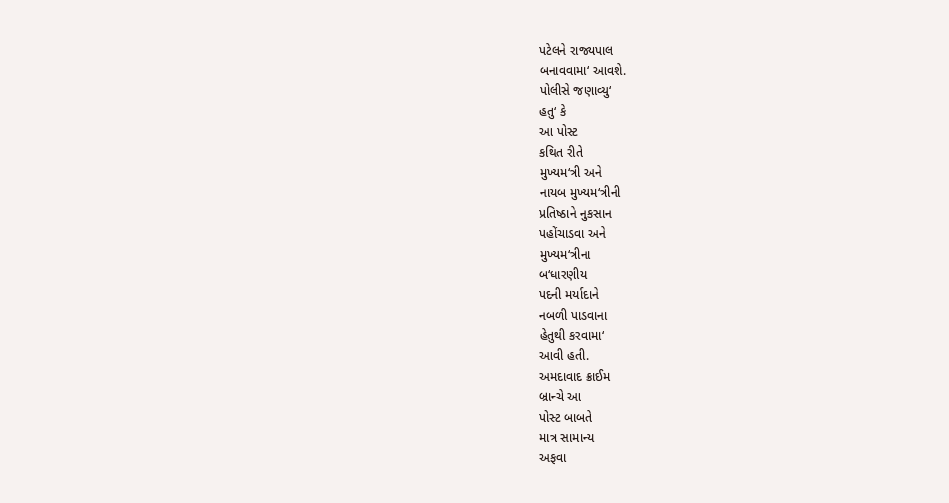પટેલને રાજ્યપાલ
બનાવવામા‘ આવશે.
પોલીસે જણાવ્યુ‘
હતુ‘ કે
આ પોસ્ટ
કથિત રીતે
મુખ્યમ‘ત્રી અને
નાયબ મુખ્યમ‘ત્રીની
પ્રતિષ્ઠાને નુકસાન
પહોંચાડવા અને
મુખ્યમ‘ત્રીના
બ‘ધારણીય
પદની મર્યાદાને
નબળી પાડવાના
હેતુથી કરવામા‘
આવી હતી.
અમદાવાદ ક્રાઈમ
બ્રાન્ચે આ
પોસ્ટ બાબતે
માત્ર સામાન્ય
અફવા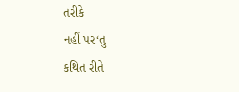તરીકે
નહીં પર‘તુ
કથિત રીતે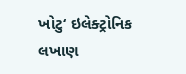ખોટુ‘ ઇલેક્ટ્રોનિક
લખાણ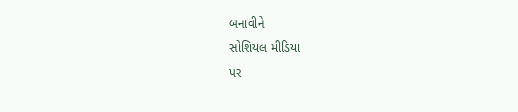બનાવીને
સોશિયલ મીડિયા
પર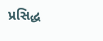પ્રસિદ્ધ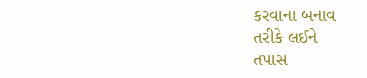કરવાના બનાવ
તરીકે લઈને
તપાસ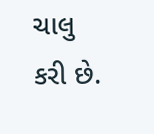ચાલુ
કરી છે.